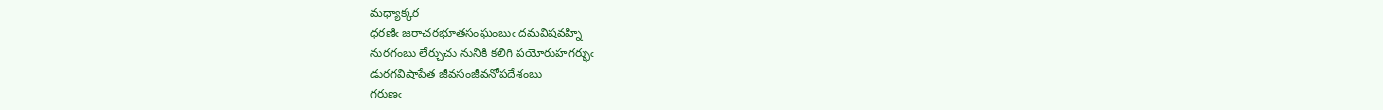మధ్యాక్కర
ధరణిఁ జరాచరభూతసంఘంబుఁ దమవిషవహ్ని
నురగంబు లేర్చుచు నునికి కలిగి పయోరుహగర్భుఁ
డురగవిషాపేత జీవసంజీవనోపదేశంబు
గరుణఁ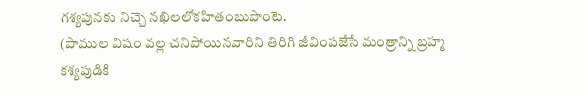గశ్యపునకు నిచ్చె నఖిలలోకహితంబుపొంటె.
(పాముల విషం వల్ల చనిపోయినవారిని తిరిగి జీవింపజేసే మంత్రాన్ని బ్రహ్మ కశ్యపుడికి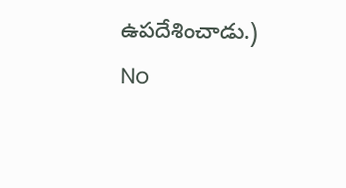ఉపదేశించాడు.)
No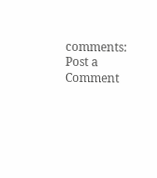comments:
Post a Comment